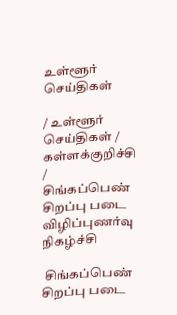உள்ளூர் செய்திகள்

/ உள்ளூர் செய்திகள் / கள்ளக்குறிச்சி /  சிங்கப்பெண் சிறப்பு படை விழிப்புணர்வு நிகழ்ச்சி

 சிங்கப்பெண் சிறப்பு படை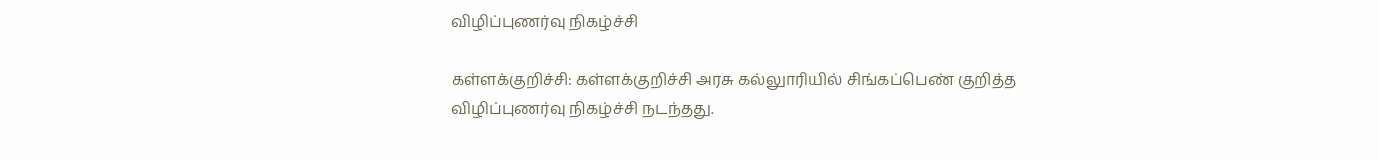விழிப்புணர்வு நிகழ்ச்சி

கள்ளக்குறிச்சி: கள்ளக்குறிச்சி அரசு கல்லுாரியில் சிங்கப்பெண் குறித்த விழிப்புணர்வு நிகழ்ச்சி நடந்தது.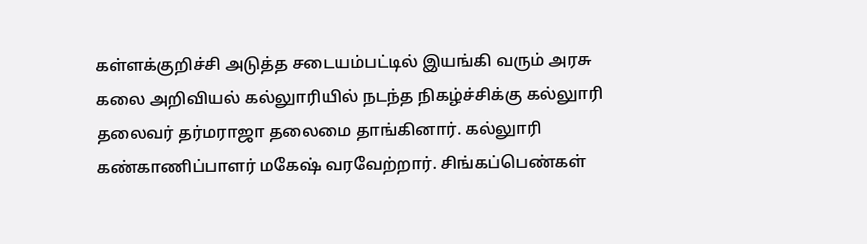கள்ளக்குறிச்சி அடுத்த சடையம்பட்டில் இயங்கி வரும் அரசு கலை அறிவியல் கல்லுாரியில் நடந்த நிகழ்ச்சிக்கு கல்லுாரி தலைவர் தர்மராஜா தலைமை தாங்கினார். கல்லுாரி கண்காணிப்பாளர் மகேஷ் வரவேற்றார். சிங்கப்பெண்கள்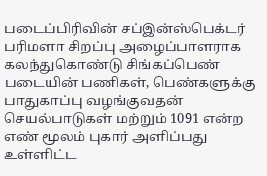படைப்பிரிவின் சப்இன்ஸ்பெக்டர் பரிமளா சிறப்பு அழைப்பாளராக கலந்துகொண்டு சிங்கப்பெண் படையின் பணிகள், பெண்களுக்கு பாதுகாப்பு வழங்குவதன் செயல்பாடுகள் மற்றும் 1091 என்ற எண் மூலம் புகார் அளிப்பது உள்ளிட்ட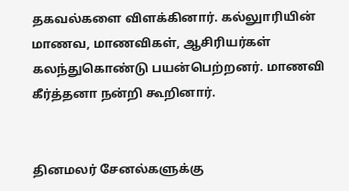தகவல்களை விளக்கினார். கல்லுாரியின் மாணவ, மாணவிகள், ஆசிரியர்கள் கலந்துகொண்டு பயன்பெற்றனர். மாணவி கீர்த்தனா நன்றி கூறினார்.


தினமலர் சேனல்களுக்கு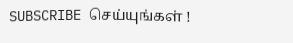SUBSCRIBE செய்யுங்கள் !